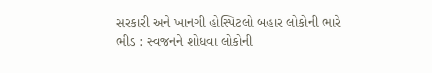સરકારી અને ખાનગી હોસ્પિટલો બહાર લોકોની ભારે ભીડ : સ્વજનને શોધવા લોકોની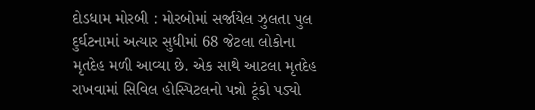દોડધામ મોરબી : મોરબોમાં સર્જાયેલ ઝુલતા પુલ દુર્ઘટનામાં અત્યાર સુધીમાં 68 જેટલા લોકોના મૃતદેહ મળી આવ્યા છે. એક સાથે આટલા મૃતદેહ રાખવામાં સિવિલ હોસ્પિટલનો પન્નો ટૂંકો પડ્યો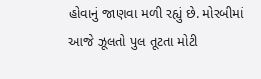હોવાનું જાણવા મળી રહ્યું છે. મોરબીમાં આજે ઝૂલતો પુલ તૂટતા મોટી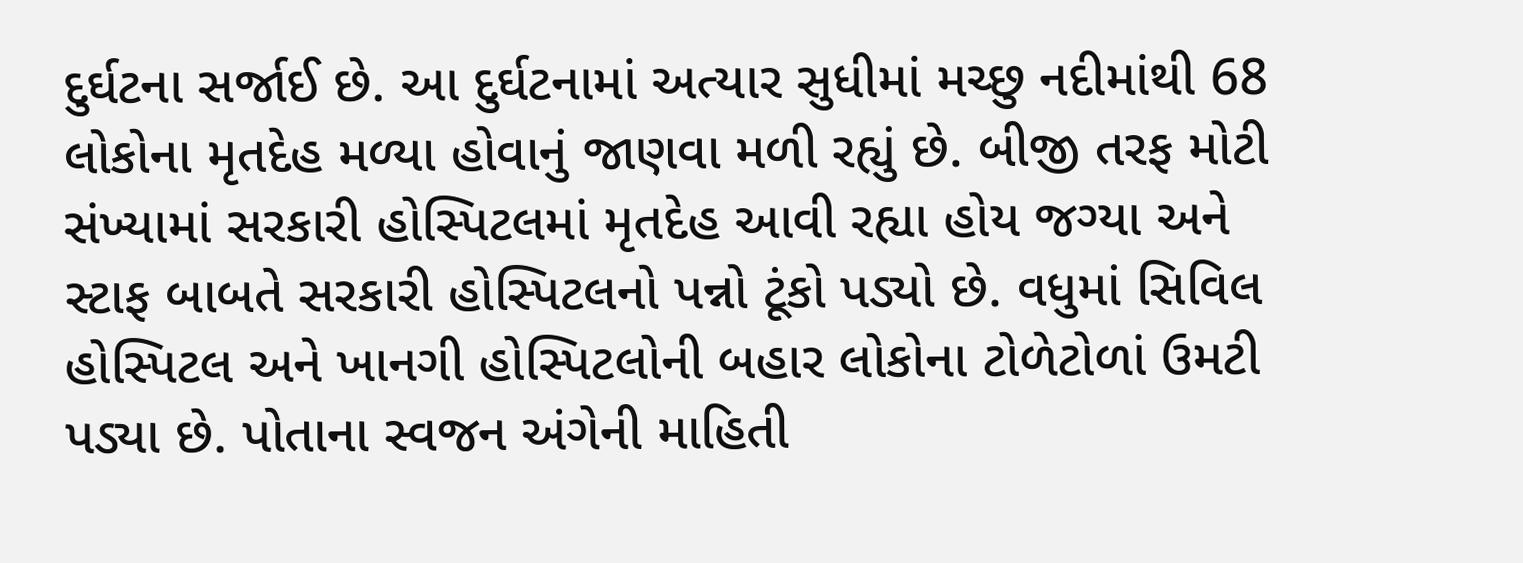દુર્ઘટના સર્જાઈ છે. આ દુર્ઘટનામાં અત્યાર સુધીમાં મચ્છુ નદીમાંથી 68 લોકોના મૃતદેહ મળ્યા હોવાનું જાણવા મળી રહ્યું છે. બીજી તરફ મોટી સંખ્યામાં સરકારી હોસ્પિટલમાં મૃતદેહ આવી રહ્યા હોય જગ્યા અને સ્ટાફ બાબતે સરકારી હોસ્પિટલનો પન્નો ટૂંકો પડ્યો છે. વધુમાં સિવિલ હોસ્પિટલ અને ખાનગી હોસ્પિટલોની બહાર લોકોના ટોળેટોળાં ઉમટી પડ્યા છે. પોતાના સ્વજન અંગેની માહિતી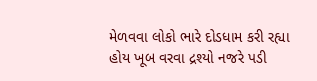મેળવવા લોકો ભારે દોડધામ કરી રહ્યા હોય ખૂબ વરવા દ્રશ્યો નજરે પડી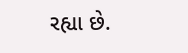રહ્યા છે.